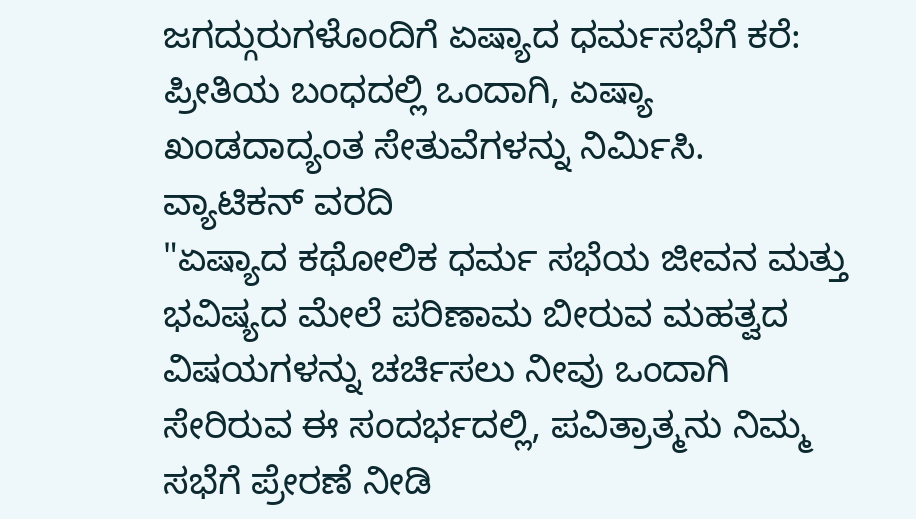ಜಗದ್ಗುರುಗಳೊಂದಿಗೆ ಏಷ್ಯಾದ ಧರ್ಮಸಭೆಗೆ ಕರೆ: ಪ್ರೀತಿಯ ಬಂಧದಲ್ಲಿ ಒಂದಾಗಿ, ಏಷ್ಯಾ ಖಂಡದಾದ್ಯಂತ ಸೇತುವೆಗಳನ್ನು ನಿರ್ಮಿಸಿ.
ವ್ಯಾಟಿಕನ್ ವರದಿ
"ಏಷ್ಯಾದ ಕಥೋಲಿಕ ಧರ್ಮ ಸಭೆಯ ಜೀವನ ಮತ್ತು ಭವಿಷ್ಯದ ಮೇಲೆ ಪರಿಣಾಮ ಬೀರುವ ಮಹತ್ವದ ವಿಷಯಗಳನ್ನು ಚರ್ಚಿಸಲು ನೀವು ಒಂದಾಗಿ ಸೇರಿರುವ ಈ ಸಂದರ್ಭದಲ್ಲಿ, ಪವಿತ್ರಾತ್ಮನು ನಿಮ್ಮ ಸಭೆಗೆ ಪ್ರೇರಣೆ ನೀಡಿ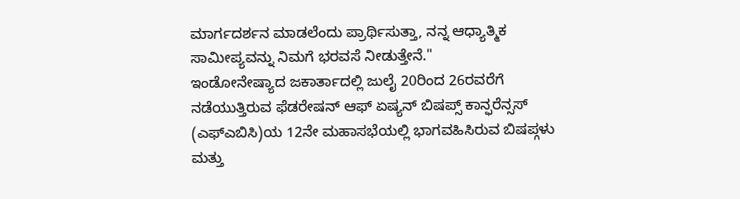ಮಾರ್ಗದರ್ಶನ ಮಾಡಲೆಂದು ಪ್ರಾರ್ಥಿಸುತ್ತಾ, ನನ್ನ ಆಧ್ಯಾತ್ಮಿಕ ಸಾಮೀಪ್ಯವನ್ನು ನಿಮಗೆ ಭರವಸೆ ನೀಡುತ್ತೇನೆ."
ಇಂಡೋನೇಷ್ಯಾದ ಜಕಾರ್ತಾದಲ್ಲಿ ಜುಲೈ 20ರಿಂದ 26ರವರೆಗೆ ನಡೆಯುತ್ತಿರುವ ಫೆಡರೇಷನ್ ಆಫ್ ಏಷ್ಯನ್ ಬಿಷಪ್ಸ್ ಕಾನ್ಫರೆನ್ಸಸ್ (ಎಫ್ಎಬಿಸಿ)ಯ 12ನೇ ಮಹಾಸಭೆಯಲ್ಲಿ ಭಾಗವಹಿಸಿರುವ ಬಿಷಪ್ಗಳು ಮತ್ತು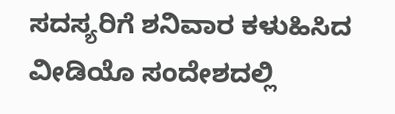ಸದಸ್ಯರಿಗೆ ಶನಿವಾರ ಕಳುಹಿಸಿದ ವೀಡಿಯೊ ಸಂದೇಶದಲ್ಲಿ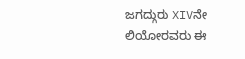ಜಗದ್ಗುರು XIVನೇ ಲಿಯೋರವರು ಈ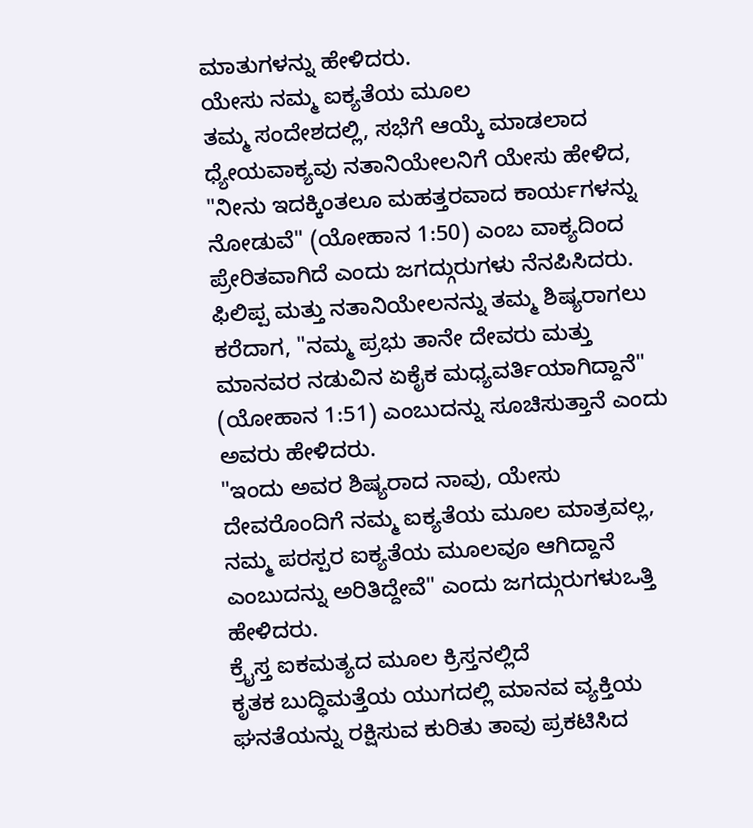ಮಾತುಗಳನ್ನು ಹೇಳಿದರು.
ಯೇಸು ನಮ್ಮ ಐಕ್ಯತೆಯ ಮೂಲ
ತಮ್ಮ ಸಂದೇಶದಲ್ಲಿ, ಸಭೆಗೆ ಆಯ್ಕೆ ಮಾಡಲಾದ ಧ್ಯೇಯವಾಕ್ಯವು ನತಾನಿಯೇಲನಿಗೆ ಯೇಸು ಹೇಳಿದ, "ನೀನು ಇದಕ್ಕಿಂತಲೂ ಮಹತ್ತರವಾದ ಕಾರ್ಯಗಳನ್ನು ನೋಡುವೆ" (ಯೋಹಾನ 1:50) ಎಂಬ ವಾಕ್ಯದಿಂದ ಪ್ರೇರಿತವಾಗಿದೆ ಎಂದು ಜಗದ್ಗುರುಗಳು ನೆನಪಿಸಿದರು.
ಫಿಲಿಪ್ಪ ಮತ್ತು ನತಾನಿಯೇಲನನ್ನು ತಮ್ಮ ಶಿಷ್ಯರಾಗಲು ಕರೆದಾಗ, "ನಮ್ಮ ಪ್ರಭು ತಾನೇ ದೇವರು ಮತ್ತು ಮಾನವರ ನಡುವಿನ ಏಕೈಕ ಮಧ್ಯವರ್ತಿಯಾಗಿದ್ದಾನೆ" (ಯೋಹಾನ 1:51) ಎಂಬುದನ್ನು ಸೂಚಿಸುತ್ತಾನೆ ಎಂದು ಅವರು ಹೇಳಿದರು.
"ಇಂದು ಅವರ ಶಿಷ್ಯರಾದ ನಾವು, ಯೇಸು ದೇವರೊಂದಿಗೆ ನಮ್ಮ ಐಕ್ಯತೆಯ ಮೂಲ ಮಾತ್ರವಲ್ಲ, ನಮ್ಮ ಪರಸ್ಪರ ಐಕ್ಯತೆಯ ಮೂಲವೂ ಆಗಿದ್ದಾನೆ ಎಂಬುದನ್ನು ಅರಿತಿದ್ದೇವೆ" ಎಂದು ಜಗದ್ಗುರುಗಳುಒತ್ತಿ ಹೇಳಿದರು.
ಕ್ರೈಸ್ತ ಐಕಮತ್ಯದ ಮೂಲ ಕ್ರಿಸ್ತನಲ್ಲಿದೆ
ಕೃತಕ ಬುದ್ಧಿಮತ್ತೆಯ ಯುಗದಲ್ಲಿ ಮಾನವ ವ್ಯಕ್ತಿಯ ಘನತೆಯನ್ನು ರಕ್ಷಿಸುವ ಕುರಿತು ತಾವು ಪ್ರಕಟಿಸಿದ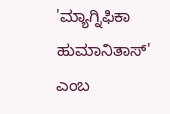'ಮ್ಯಾಗ್ನಿಫಿಕಾ ಹುಮಾನಿತಾಸ್' ಎಂಬ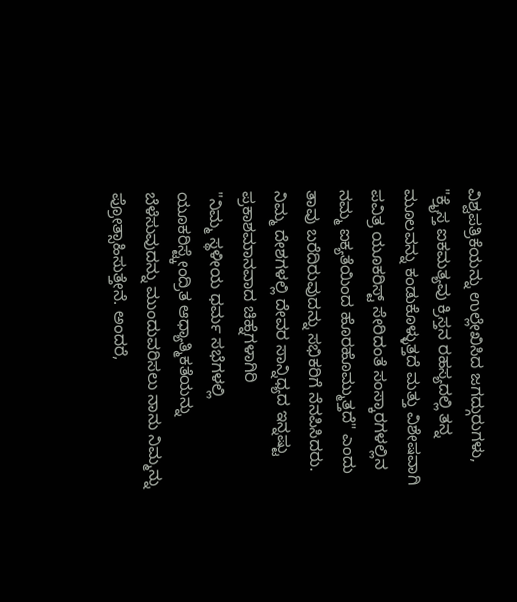ವಿಶ್ವಪತ್ರಿಕೆಯನ್ನು ಉಲ್ಲೇಖಿಸಿದ ಜಗದ್ಗುರುಗಳು, "ಕ್ರೈಸ್ತ ಐಕಮತ್ಯವು ಕ್ರಿಸ್ತನ ರಹಸ್ಯದಲ್ಲಿ ತನ್ನ ಮೂಲವನ್ನು ಕಂಡುಕೊಳ್ಳುತ್ತದೆ ಮತ್ತು ವಿಶೇಷವಾಗಿ ಪವಿತ್ರ ಯೂಕರಿಸ್ಟ್ ಸೇರಿದಂತೆ ಸಂಸ್ಕಾರಗಳಲ್ಲಿನ ನಮ್ಮ ಐಕ್ಯತೆಯಿಂದ ಹೊರಹೊಮ್ಮುತ್ತದೆ" ಎಂದು ತಾವು ಬರೆದಿರುವುದನ್ನು ಸಭಿಕರಿಗೆ ನೆನಪಿಸಿದರು.
ನಿಮ್ಮ ದೇಶಗಳಲ್ಲಿ ದೇವರ ಸಾನ್ನಿಧ್ಯದ ಇನ್ನಷ್ಟು ಪ್ರಕಾಶಮಾನವಾದ ಚಿಹ್ನೆಗಳಾಗಿರಿ
"ನಿಮ್ಮ ಸ್ಥಳೀಯ ಧರ್ಮ ಸಭೆಗಳಲ್ಲಿ ಯೂಕರಿಸ್ಟ್ಕೇಂದ್ರಿತ ಆಧ್ಯಾತ್ಮಿಕತೆಯನ್ನು ಬೆಳೆಸುವುದನ್ನು ಮುಂದುವರಿಸಲು ನಾನು ನಿಮ್ಮನ್ನು ಪ್ರೋತ್ಸಾಹಿಸುತ್ತೇನೆ. ಅಂದರೆ,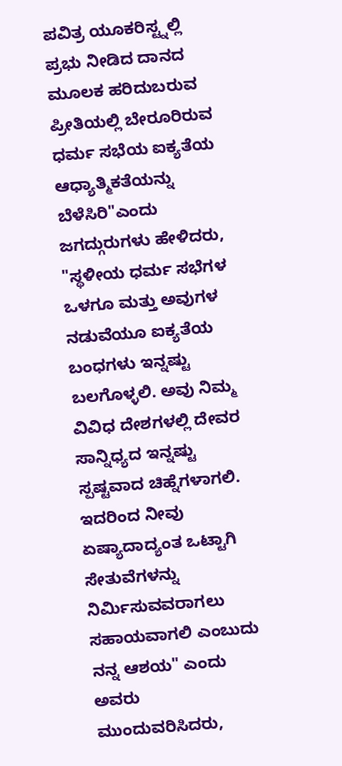ಪವಿತ್ರ ಯೂಕರಿಸ್ಟ್ನಲ್ಲಿ ಪ್ರಭು ನೀಡಿದ ದಾನದ ಮೂಲಕ ಹರಿದುಬರುವ ಪ್ರೀತಿಯಲ್ಲಿ ಬೇರೂರಿರುವ ಧರ್ಮ ಸಭೆಯ ಐಕ್ಯತೆಯ ಆಧ್ಯಾತ್ಮಿಕತೆಯನ್ನು ಬೆಳೆಸಿರಿ"ಎಂದು ಜಗದ್ಗುರುಗಳು ಹೇಳಿದರು,
"ಸ್ಥಳೀಯ ಧರ್ಮ ಸಭೆಗಳ ಒಳಗೂ ಮತ್ತು ಅವುಗಳ ನಡುವೆಯೂ ಐಕ್ಯತೆಯ ಬಂಧಗಳು ಇನ್ನಷ್ಟು ಬಲಗೊಳ್ಳಲಿ. ಅವು ನಿಮ್ಮ ವಿವಿಧ ದೇಶಗಳಲ್ಲಿ ದೇವರ ಸಾನ್ನಿಧ್ಯದ ಇನ್ನಷ್ಟು ಸ್ಪಷ್ಟವಾದ ಚಿಹ್ನೆಗಳಾಗಲಿ. ಇದರಿಂದ ನೀವು ಏಷ್ಯಾದಾದ್ಯಂತ ಒಟ್ಟಾಗಿ ಸೇತುವೆಗಳನ್ನು ನಿರ್ಮಿಸುವವರಾಗಲು ಸಹಾಯವಾಗಲಿ ಎಂಬುದು ನನ್ನ ಆಶಯ" ಎಂದು ಅವರು ಮುಂದುವರಿಸಿದರು,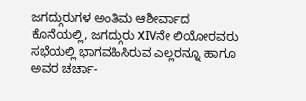ಜಗದ್ಗುರುಗಳ ಅಂತಿಮ ಆಶೀರ್ವಾದ
ಕೊನೆಯಲ್ಲಿ, ಜಗದ್ಗುರು XIVನೇ ಲಿಯೋರವರು ಸಭೆಯಲ್ಲಿ ಭಾಗವಹಿಸಿರುವ ಎಲ್ಲರನ್ನೂ ಹಾಗೂ ಅವರ ಚರ್ಚಾ-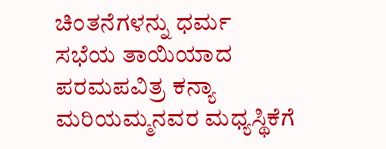ಚಿಂತನೆಗಳನ್ನು ಧರ್ಮ ಸಭೆಯ ತಾಯಿಯಾದ ಪರಮಪವಿತ್ರ ಕನ್ಯಾ ಮರಿಯಮ್ಮನವರ ಮಧ್ಯಸ್ಥಿಕೆಗೆ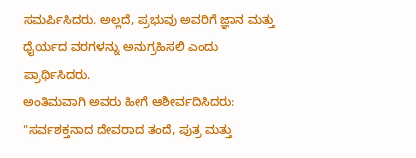ಸಮರ್ಪಿಸಿದರು. ಅಲ್ಲದೆ, ಪ್ರಭುವು ಅವರಿಗೆ ಜ್ಞಾನ ಮತ್ತು ಧೈರ್ಯದ ವರಗಳನ್ನು ಅನುಗ್ರಹಿಸಲಿ ಎಂದು ಪ್ರಾರ್ಥಿಸಿದರು.
ಅಂತಿಮವಾಗಿ ಅವರು ಹೀಗೆ ಆಶೀರ್ವದಿಸಿದರು:
"ಸರ್ವಶಕ್ತನಾದ ದೇವರಾದ ತಂದೆ, ಪುತ್ರ ಮತ್ತು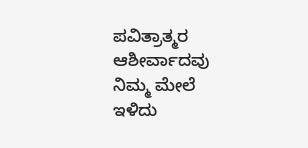ಪವಿತ್ರಾತ್ಮರ ಆಶೀರ್ವಾದವು ನಿಮ್ಮ ಮೇಲೆ ಇಳಿದು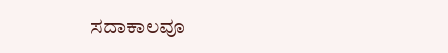ಸದಾಕಾಲವೂ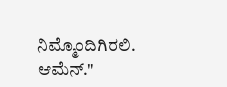ನಿಮ್ಮೊಂದಿಗಿರಲಿ. ಆಮೆನ್."